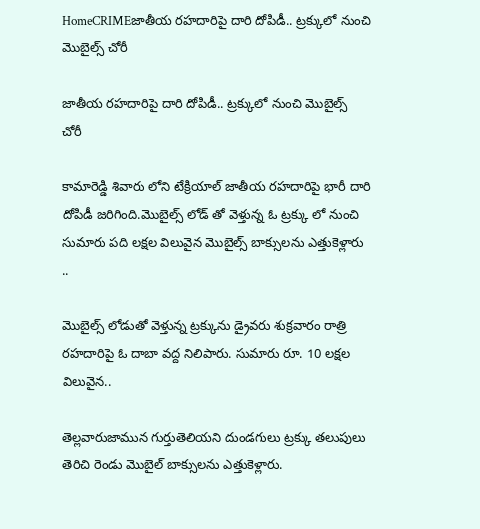HomeCRIMEజాతీయ రహదారిపై దారి దోపిడీ.. ట్రక్కులో నుంచి మొబైల్స్ చోరీ

జాతీయ రహదారిపై దారి దోపిడీ.. ట్రక్కులో నుంచి మొబైల్స్ చోరీ

కామారెడ్డి శివారు లోని టేక్రియాల్ జాతీయ రహదారిపై భారీ దారి దోపిడీ జరిగింది.మొబైల్స్ లోడ్ తో వెళ్తున్న ఓ ట్రక్కు లో నుంచి సుమారు పది లక్షల విలువైన మొబైల్స్ బాక్సులను ఎత్తుకెళ్లారు ..

మొబైల్స్ లోడుతో వెళ్తున్న ట్రక్కును డ్రైవరు శుక్రవారం రాత్రి రహదారిపై ఓ దాబా వద్ద నిలిపారు. సుమారు రూ. 10 లక్షల విలువైన..

తెల్లవారుజామున గుర్తుతెలియని దుండగులు ట్రక్కు తలుపులు తెరిచి రెండు మొబైల్ బాక్సులను ఎత్తుకెళ్లారు.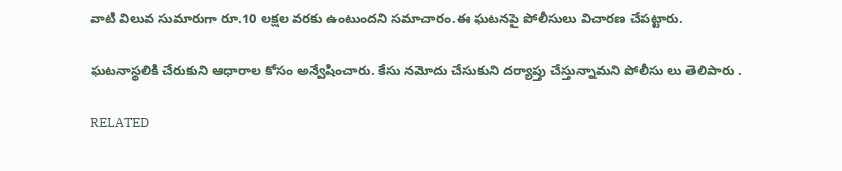వాటి విలువ సుమారుగా రూ.10 లక్షల వరకు ఉంటుందని సమాచారం.ఈ ఘటనపై పోలీసులు విచారణ చేపట్టారు.

ఘటనాస్థలికి చేరుకుని ఆధారాల కోసం అన్వేషించారు. కేసు నమోదు చేసుకుని దర్యాప్తు చేస్తున్నామని పోలీసు లు తెలిపారు .

RELATED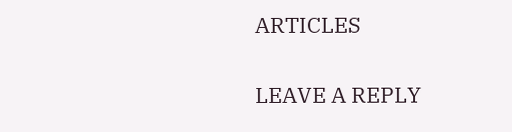ARTICLES

LEAVE A REPLY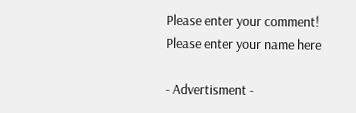Please enter your comment!
Please enter your name here

- Advertisment -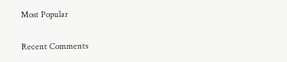Most Popular

Recent Comments